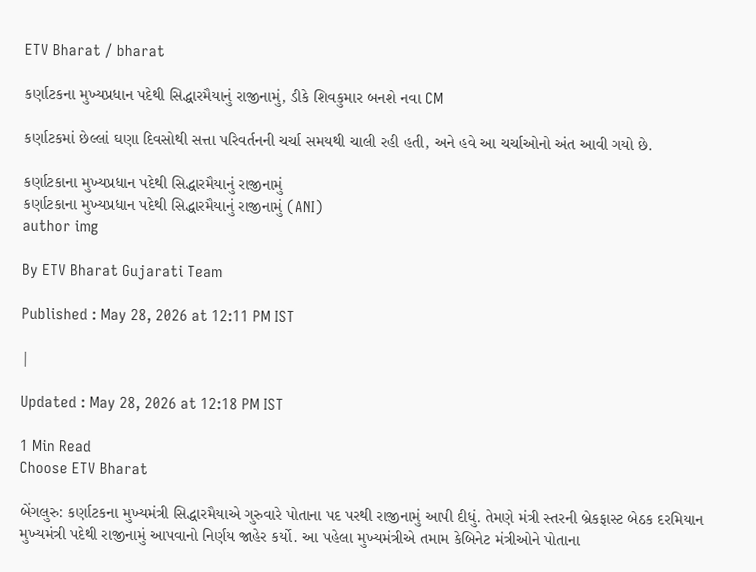ETV Bharat / bharat

કર્ણાટકના મુખ્યપ્રધાન પદેથી સિદ્ધારમૈયાનું રાજીનામું, ડીકે શિવકુમાર બનશે નવા CM

કર્ણાટકમાં છેલ્લાં ઘણા દિવસોથી સત્તા પરિવર્તનની ચર્ચા સમયથી ચાલી રહી હતી, અને હવે આ ચર્ચાઓનો અંત આવી ગયો છે.

કર્ણાટકાના મુખ્યપ્રધાન પદેથી સિદ્ધારમૈયાનું રાજીનામું
કર્ણાટકાના મુખ્યપ્રધાન પદેથી સિદ્ધારમૈયાનું રાજીનામું (ANI)
author img

By ETV Bharat Gujarati Team

Published : May 28, 2026 at 12:11 PM IST

|

Updated : May 28, 2026 at 12:18 PM IST

1 Min Read
Choose ETV Bharat

બેંગલુરુ: કર્ણાટકના મુખ્યમંત્રી સિદ્ધારમૈયાએ ગુરુવારે પોતાના પદ પરથી રાજીનામું આપી દીધું. તેમણે મંત્રી સ્તરની બ્રેકફાસ્ટ બેઠક દરમિયાન મુખ્યમંત્રી પદેથી રાજીનામું આપવાનો નિર્ણય જાહેર કર્યો. આ પહેલા મુખ્યમંત્રીએ તમામ કેબિનેટ મંત્રીઓને પોતાના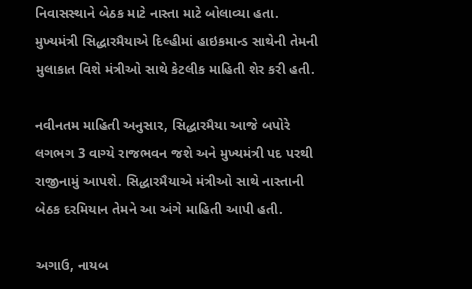નિવાસસ્થાને બેઠક માટે નાસ્તા માટે બોલાવ્યા હતા. મુખ્યમંત્રી સિદ્ધારમૈયાએ દિલ્હીમાં હાઇકમાન્ડ સાથેની તેમની મુલાકાત વિશે મંત્રીઓ સાથે કેટલીક માહિતી શેર કરી હતી.

નવીનતમ માહિતી અનુસાર, સિદ્ધારમૈયા આજે બપોરે લગભગ 3 વાગ્યે રાજભવન જશે અને મુખ્યમંત્રી પદ પરથી રાજીનામું આપશે. સિદ્ધારમૈયાએ મંત્રીઓ સાથે નાસ્તાની બેઠક દરમિયાન તેમને આ અંગે માહિતી આપી હતી.

અગાઉ, નાયબ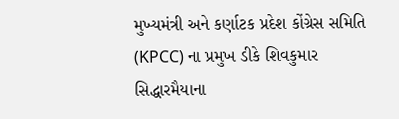મુખ્યમંત્રી અને કર્ણાટક પ્રદેશ કોંગ્રેસ સમિતિ (KPCC) ના પ્રમુખ ડીકે શિવકુમાર સિદ્ધારમૈયાના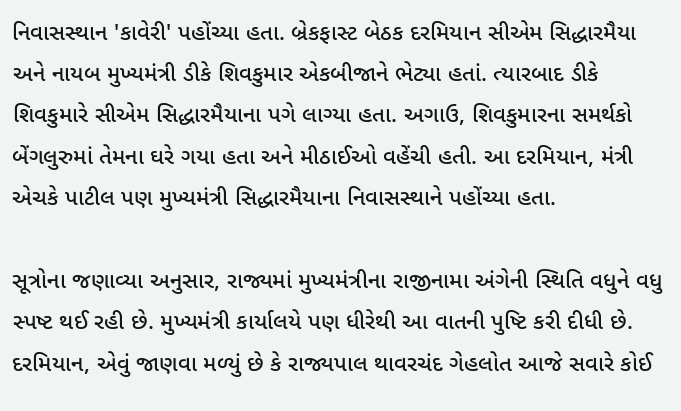નિવાસસ્થાન 'કાવેરી' પહોંચ્યા હતા. બ્રેકફાસ્ટ બેઠક દરમિયાન સીએમ સિદ્ધારમૈયા અને નાયબ મુખ્યમંત્રી ડીકે શિવકુમાર એકબીજાને ભેટ્યા હતાં. ત્યારબાદ ડીકે શિવકુમારે સીએમ સિદ્ધારમૈયાના પગે લાગ્યા હતા. અગાઉ, શિવકુમારના સમર્થકો બેંગલુરુમાં તેમના ઘરે ગયા હતા અને મીઠાઈઓ વહેંચી હતી. આ દરમિયાન, મંત્રી એચકે પાટીલ પણ મુખ્યમંત્રી સિદ્ધારમૈયાના નિવાસસ્થાને પહોંચ્યા હતા.

સૂત્રોના જણાવ્યા અનુસાર, રાજ્યમાં મુખ્યમંત્રીના રાજીનામા અંગેની સ્થિતિ વધુને વધુ સ્પષ્ટ થઈ રહી છે. મુખ્યમંત્રી કાર્યાલયે પણ ધીરેથી આ વાતની પુષ્ટિ કરી દીધી છે. દરમિયાન, એવું જાણવા મળ્યું છે કે રાજ્યપાલ થાવરચંદ ગેહલોત આજે સવારે કોઈ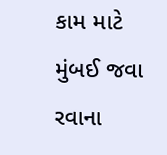કામ માટે મુંબઈ જવા રવાના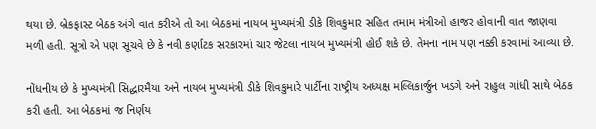થયા છે. બ્રેકફાસ્ટ બેઠક અંગે વાત કરીએ તો આ બેઠકમાં નાયબ મુખ્યમંત્રી ડીકે શિવકુમાર સહિત તમામ મંત્રીઓ હાજર હોવાની વાત જાણવા મળી હતી. સૂત્રો એ પણ સૂચવે છે કે નવી કર્ણાટક સરકારમાં ચાર જેટલા નાયબ મુખ્યમંત્રી હોઈ શકે છે. તેમના નામ પણ નક્કી કરવામાં આવ્યા છે.

નોંધનીય છે કે મુખ્યમંત્રી સિદ્ધારમૈયા અને નાયબ મુખ્યમંત્રી ડીકે શિવકુમારે પાર્ટીના રાષ્ટ્રીય અધ્યક્ષ મલ્લિકાર્જુન ખડગે અને રાહુલ ગાંધી સાથે બેઠક કરી હતી. આ બેઠકમાં જ નિર્ણય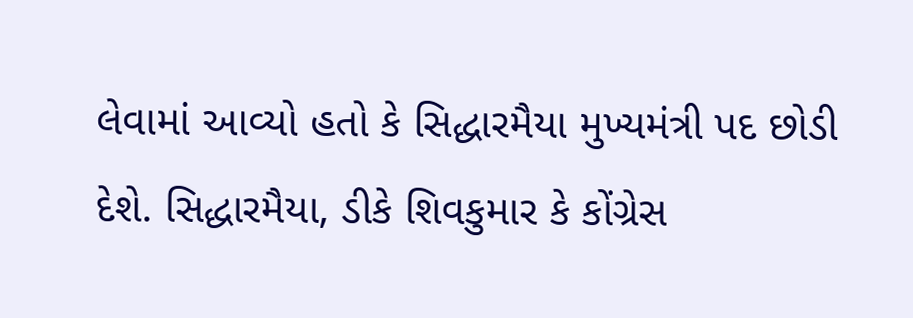લેવામાં આવ્યો હતો કે સિદ્ધારમૈયા મુખ્યમંત્રી પદ છોડી દેશે. સિદ્ધારમૈયા, ડીકે શિવકુમાર કે કોંગ્રેસ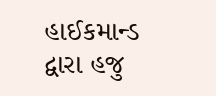હાઈકમાન્ડ દ્વારા હજુ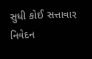સુધી કોઈ સત્તાવાર નિવેદન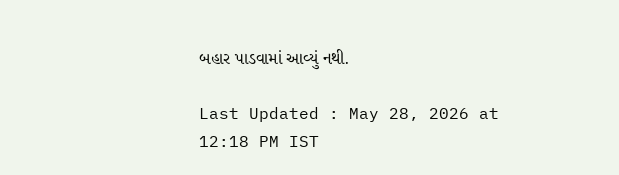બહાર પાડવામાં આવ્યું નથી.

Last Updated : May 28, 2026 at 12:18 PM IST